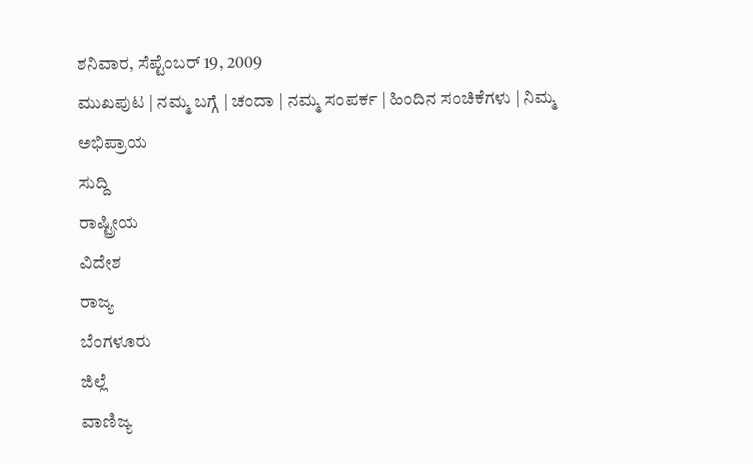ಶನಿವಾರ, ಸೆಪ್ಟೆಂಬರ್ 19, 2009
ಮುಖಪುಟ | ನಮ್ಮ ಬಗ್ಗೆ | ಚಂದಾ | ನಮ್ಮ ಸಂಪರ್ಕ | ಹಿಂದಿನ ಸಂಚಿಕೆಗಳು | ನಿಮ್ಮ ಅಭಿಪ್ರಾಯ
ಸುದ್ದಿ
ರಾಷ್ಟ್ರೀಯ
ವಿದೇಶ
ರಾಜ್ಯ
ಬೆಂಗಳೂರು
ಜಿಲ್ಲೆ
ವಾಣಿಜ್ಯ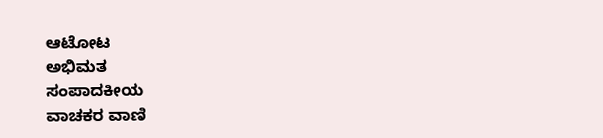ಆಟೋಟ
ಅಭಿಮತ
ಸಂಪಾದಕೀಯ
ವಾಚಕರ ವಾಣಿ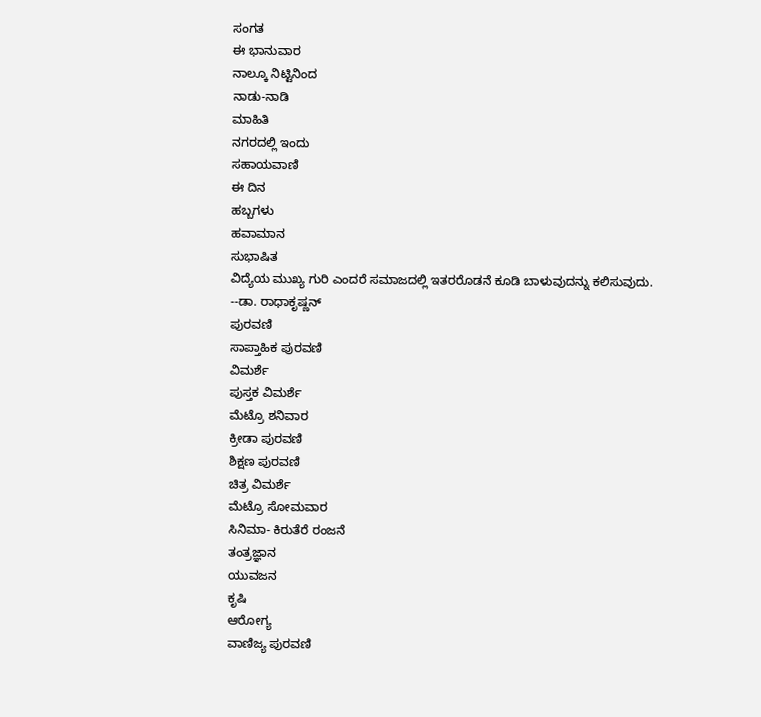ಸಂಗತ
ಈ ಭಾನುವಾರ
ನಾಲ್ಕೂ ನಿಟ್ಟಿನಿಂದ
ನಾಡು-ನಾಡಿ
ಮಾಹಿತಿ
ನಗರದಲ್ಲಿ ಇಂದು
ಸಹಾಯವಾಣಿ
ಈ ದಿನ
ಹಬ್ಬಗಳು
ಹವಾಮಾನ
ಸುಭಾಷಿತ
ವಿದ್ಯೆಯ ಮುಖ್ಯ ಗುರಿ ಎಂದರೆ ಸಮಾಜದಲ್ಲಿ ಇತರರೊಡನೆ ಕೂಡಿ ಬಾಳುವುದನ್ನು ಕಲಿಸುವುದು.
--ಡಾ. ರಾಧಾಕೃಷ್ಣನ್
ಪುರವಣಿ
ಸಾಪ್ತಾಹಿಕ ಪುರವಣಿ
ವಿಮರ್ಶೆ
ಪುಸ್ತಕ ವಿಮರ್ಶೆ
ಮೆಟ್ರೊ ಶನಿವಾರ
ಕ್ರೀಡಾ ಪುರವಣಿ
ಶಿಕ್ಷಣ ಪುರವಣಿ
ಚಿತ್ರ ವಿಮರ್ಶೆ
ಮೆಟ್ರೊ ಸೋಮವಾರ
ಸಿನಿಮಾ- ಕಿರುತೆರೆ ರಂಜನೆ
ತಂತ್ರಜ್ಞಾನ
ಯುವಜನ
ಕೃಷಿ
ಆರೋಗ್ಯ
ವಾಣಿಜ್ಯ ಪುರವಣಿ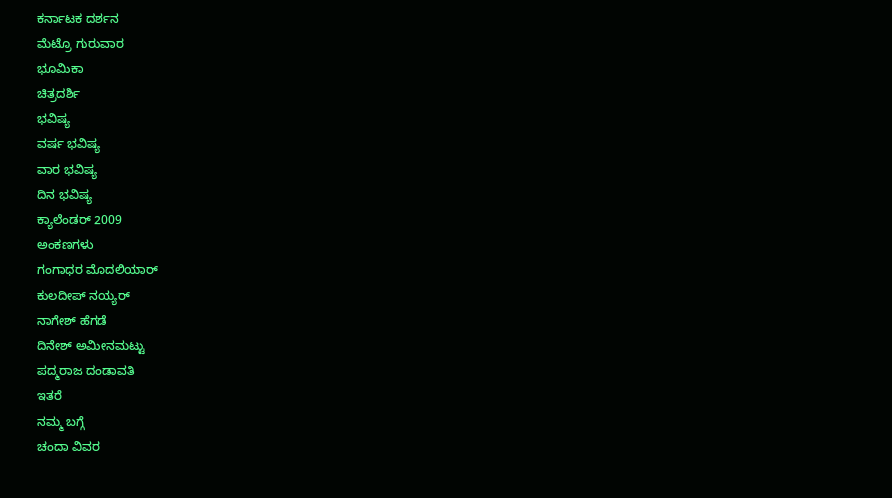ಕರ್ನಾಟಕ ದರ್ಶನ
ಮೆಟ್ರೊ ಗುರುವಾರ
ಭೂಮಿಕಾ
ಚಿತ್ರದರ್ಶಿ
ಭವಿಷ್ಯ
ವರ್ಷ ಭವಿಷ್ಯ
ವಾರ ಭವಿಷ್ಯ
ದಿನ ಭವಿಷ್ಯ
ಕ್ಯಾಲೆಂಡರ್ 2009
ಅಂಕಣಗಳು
ಗಂಗಾಧರ ಮೊದಲಿಯಾರ್
ಕುಲದೀಪ್‌ ನಯ್ಯರ್
ನಾಗೇಶ್‌ ಹೆಗಡೆ
ದಿನೇಶ್‌ ಅಮೀನಮಟ್ಟು
ಪದ್ಮರಾಜ ದಂಡಾವತಿ
ಇತರೆ
ನಮ್ಮ ಬಗ್ಗೆ
ಚಂದಾ ವಿವರ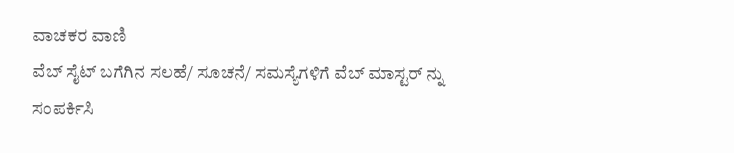ವಾಚಕರ ವಾಣಿ
ವೆಬ್ ಸೈಟ್ ಬಗೆಗಿನ ಸಲಹೆ/ ಸೂಚನೆ/ ಸಮಸ್ಯೆಗಳಿಗೆ ವೆಬ್ ಮಾಸ್ಟರ್ ನ್ನು
ಸಂಪರ್ಕಿಸಿ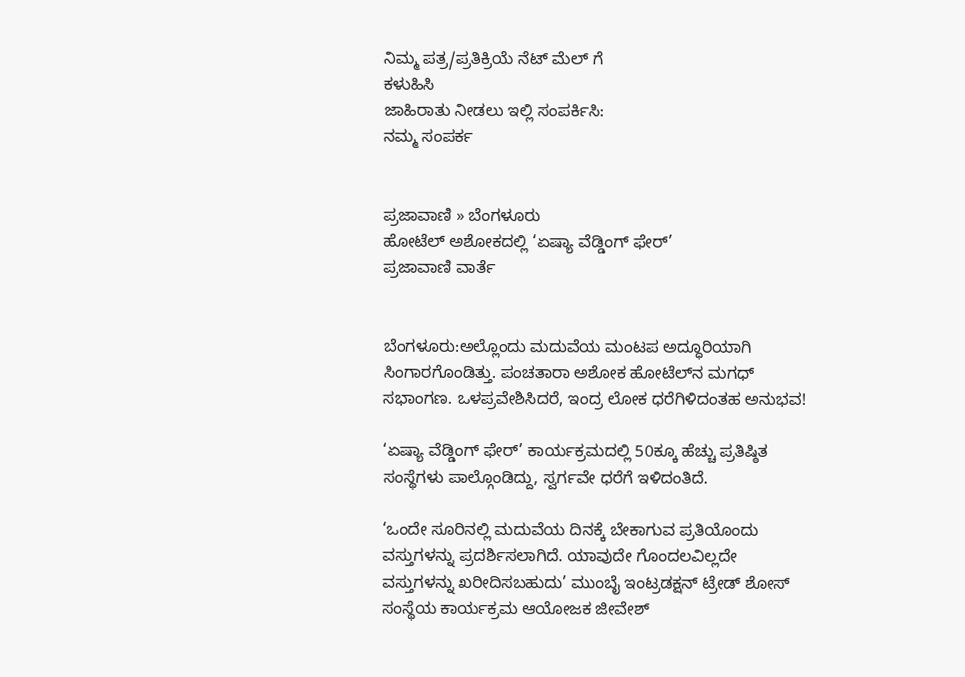ನಿಮ್ಮ ಪತ್ರ/ಪ್ರತಿಕ್ರಿಯೆ ನೆಟ್ ಮೆಲ್ ಗೆ
ಕಳುಹಿಸಿ
ಜಾಹಿರಾತು ನೀಡಲು ಇಲ್ಲಿ ಸಂಪರ್ಕಿಸಿ:
ನಮ್ಮ ಸಂಪರ್ಕ


ಪ್ರಜಾವಾಣಿ » ಬೆಂಗಳೂರು
ಹೋಟೆಲ್ ಅಶೋಕದಲ್ಲಿ ‘ಏಷ್ಯಾ ವೆಡ್ಡಿಂಗ್ ಫೇರ್’
ಪ್ರಜಾವಾಣಿ ವಾರ್ತೆ


ಬೆಂಗಳೂರು:ಅಲ್ಲೊಂದು ಮದುವೆಯ ಮಂಟಪ ಅದ್ಧೂರಿಯಾಗಿ ಸಿಂಗಾರಗೊಂಡಿತ್ತು. ಪಂಚತಾರಾ ಅಶೋಕ ಹೋಟೆಲ್‌ನ ಮಗಧ್ ಸಭಾಂಗಣ. ಒಳಪ್ರವೇಶಿಸಿದರೆ, ಇಂದ್ರ ಲೋಕ ಧರೆಗಿಳಿದಂತಹ ಅನುಭವ!

‘ಏಷ್ಯಾ ವೆಡ್ಡಿಂಗ್ ಫೇರ್’ ಕಾರ್ಯಕ್ರಮದಲ್ಲಿ 50ಕ್ಕೂ ಹೆಚ್ಚು ಪ್ರತಿಷ್ಠಿತ ಸಂಸ್ಥೆಗಳು ಪಾಲ್ಗೊಂಡಿದ್ದು, ಸ್ವರ್ಗವೇ ಧರೆಗೆ ಇಳಿದಂತಿದೆ.

‘ಒಂದೇ ಸೂರಿನಲ್ಲಿ ಮದುವೆಯ ದಿನಕ್ಕೆ ಬೇಕಾಗುವ ಪ್ರತಿಯೊಂದು ವಸ್ತುಗಳನ್ನು ಪ್ರದರ್ಶಿಸಲಾಗಿದೆ. ಯಾವುದೇ ಗೊಂದಲವಿಲ್ಲದೇ ವಸ್ತುಗಳನ್ನು ಖರೀದಿಸಬಹುದು’ ಮುಂಬೈ ಇಂಟ್ರಡಕ್ಷನ್ ಟ್ರೇಡ್ ಶೋಸ್ ಸಂಸ್ಥೆಯ ಕಾರ್ಯಕ್ರಮ ಆಯೋಜಕ ಜೀವೇಶ್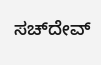ಸಚ್‌ದೇವ್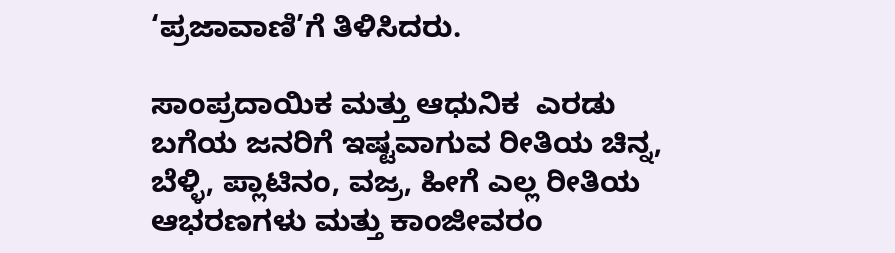‘ಪ್ರಜಾವಾಣಿ’ಗೆ ತಿಳಿಸಿದರು.

ಸಾಂಪ್ರದಾಯಿಕ ಮತ್ತು ಆಧುನಿಕ  ಎರಡು ಬಗೆಯ ಜನರಿಗೆ ಇಷ್ಟವಾಗುವ ರೀತಿಯ ಚಿನ್ನ, ಬೆಳ್ಳಿ, ಪ್ಲಾಟಿನಂ, ವಜ್ರ, ಹೀಗೆ ಎಲ್ಲ ರೀತಿಯ ಆಭರಣಗಳು ಮತ್ತು ಕಾಂಜೀವರಂ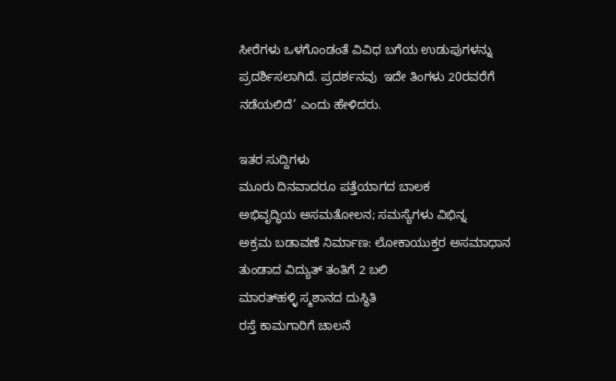ಸೀರೆಗಳು ಒಳಗೊಂಡಂತೆ ವಿವಿಧ ಬಗೆಯ ಉಡುಪುಗಳನ್ನು ಪ್ರದರ್ಶಿಸಲಾಗಿದೆ. ಪ್ರದರ್ಶನವು  ಇದೇ ತಿಂಗಳು 20ರವರೆಗೆ ನಡೆಯಲಿದೆ’ ಎಂದು ಹೇಳಿದರು.

ಇತರ ಸುದ್ದಿಗಳು
ಮೂರು ದಿನವಾದರೂ ಪತ್ತೆಯಾಗದ ಬಾಲಕ
ಅಭಿವೃದ್ಧಿಯ ಅಸಮತೋಲನ; ಸಮಸ್ಯೆಗಳು ವಿಭಿನ್ನ
ಅಕ್ರಮ ಬಡಾವಣೆ ನಿರ್ಮಾಣ: ಲೋಕಾಯುಕ್ತರ ಅಸಮಾಧಾನ
ತುಂಡಾದ ವಿದ್ಯುತ್ ತಂತಿಗೆ 2 ಬಲಿ
ಮಾರತ್‌ಹಳ್ಳಿ ಸ್ಮಶಾನದ ದುಸ್ಥಿತಿ
ರಸ್ತೆ ಕಾಮಗಾರಿಗೆ ಚಾಲನೆ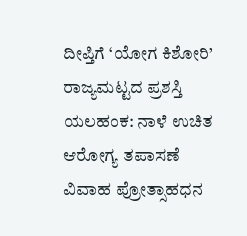ದೀಪ್ತಿಗೆ ‘ಯೋಗ ಕಿಶೋರಿ’ ರಾಜ್ಯಮಟ್ಟದ ಪ್ರಶಸ್ತಿ
ಯಲಹಂಕ: ನಾಳೆ ಉಚಿತ ಆರೋಗ್ಯ ತಪಾಸಣೆ
ವಿವಾಹ ಪ್ರೋತ್ಸಾಹಧನ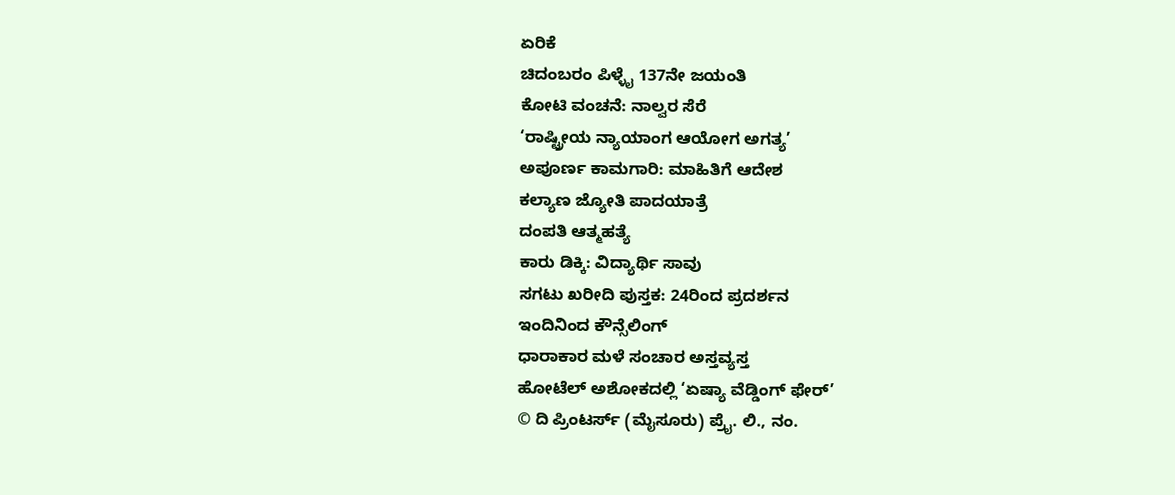ಏರಿಕೆ
ಚಿದಂಬರಂ ಪಿಳ್ಳೈ 137ನೇ ಜಯಂತಿ
ಕೋಟಿ ವಂಚನೆ: ನಾಲ್ವರ ಸೆರೆ
‘ರಾಷ್ಟ್ರೀಯ ನ್ಯಾಯಾಂಗ ಆಯೋಗ ಅಗತ್ಯ’
ಅಪೂರ್ಣ ಕಾಮಗಾರಿ: ಮಾಹಿತಿಗೆ ಆದೇಶ
ಕಲ್ಯಾಣ ಜ್ಯೋತಿ ಪಾದಯಾತ್ರೆ
ದಂಪತಿ ಆತ್ಮಹತ್ಯೆ
ಕಾರು ಡಿಕ್ಕಿ: ವಿದ್ಯಾರ್ಥಿ ಸಾವು
ಸಗಟು ಖರೀದಿ ಪುಸ್ತಕ: 24ರಿಂದ ಪ್ರದರ್ಶನ
ಇಂದಿನಿಂದ ಕೌನ್ಸೆಲಿಂಗ್
ಧಾರಾಕಾರ ಮಳೆ ಸಂಚಾರ ಅಸ್ತವ್ಯಸ್ತ
ಹೋಟೆಲ್ ಅಶೋಕದಲ್ಲಿ ‘ಏಷ್ಯಾ ವೆಡ್ಡಿಂಗ್ ಫೇರ್’
© ದಿ ಪ್ರಿಂಟರ್ಸ್ (ಮೈಸೂರು) ಪ್ರೈ. ಲಿ., ನಂ.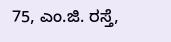75, ಎಂ.ಜಿ. ರಸ್ತೆ,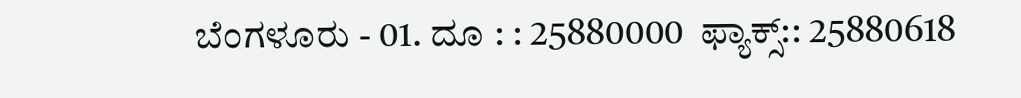ಬೆಂಗಳೂರು - 01. ದೂ : : 25880000  ಫ್ಯಾಕ್ಸ್:: 25880618